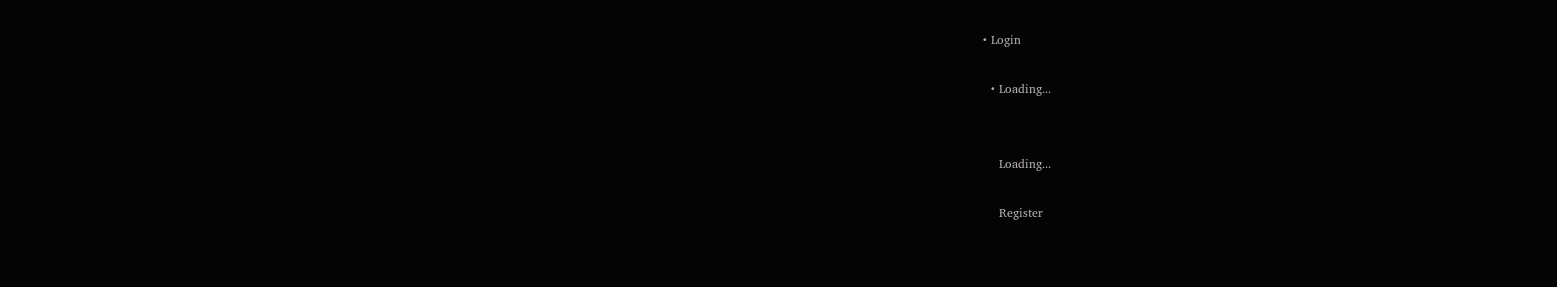• Login

  • Loading...


    Loading...

    Register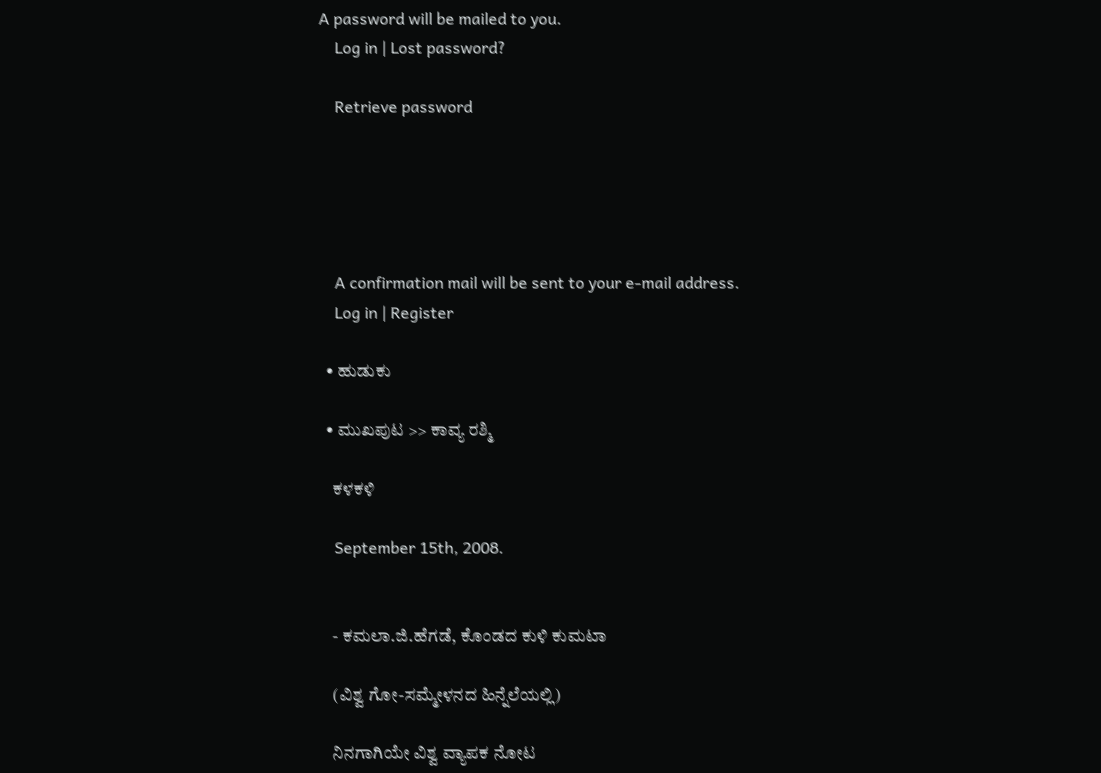A password will be mailed to you.
    Log in | Lost password?

    Retrieve password





    A confirmation mail will be sent to your e-mail address.
    Log in | Register

  • ಹುಡುಕು

  • ಮುಖಪುಟ >> ಕಾವ್ಯ ರಶ್ಮಿ

    ಕಳಕಳಿ

    September 15th, 2008.


    - ಕಮಲಾ.ಜಿ.ಹೆಗಡೆ, ಕೊಂಡದ ಕುಳಿ ಕುಮಟಾ

    (ವಿಶ್ವ ಗೋ-ಸಮ್ಮೇಳನದ ಹಿನ್ನೆಲೆಯಲ್ಲಿ)

    ನಿನಗಾಗಿಯೇ ವಿಶ್ವ ವ್ಯಾಪಕ ನೋಟ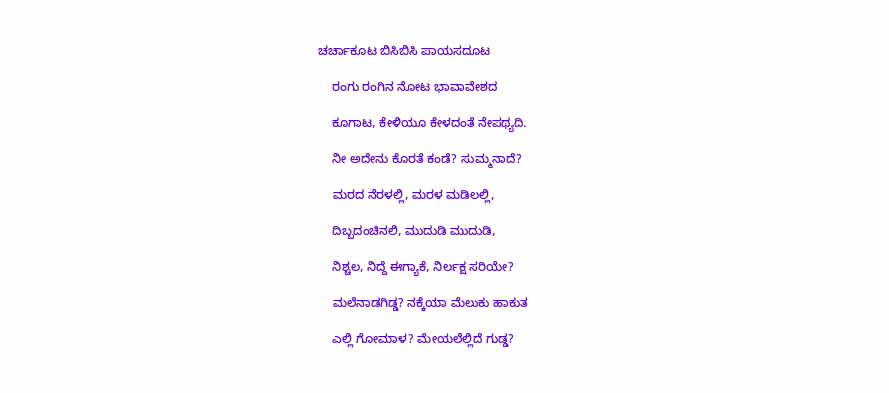ಚರ್ಚಾಕೂಟ ಬಿಸಿಬಿಸಿ ಪಾಯಸದೂಟ

    ರಂಗು ರಂಗಿನ ನೋಟ ಭಾವಾವೇಶದ

    ಕೂಗಾಟ, ಕೇಳಿಯೂ ಕೇಳದಂತೆ ನೇಪಥ್ಯದಿ.

    ನೀ ಅದೇನು ಕೊರತೆ ಕಂಡೆ? ಸುಮ್ಮನಾದೆ?

    ಮರದ ನೆರಳಲ್ಲಿ, ಮರಳ ಮಡಿಲಲ್ಲಿ,

    ದಿಬ್ಬದಂಚಿನಲಿ, ಮುದುಡಿ ಮುದುಡಿ,

    ನಿಶ್ಚಲ, ನಿದ್ದೆ ಈಗ್ಯಾಕೆ, ನಿರ್ಲಕ್ಷ ಸರಿಯೇ?

    ಮಲೆನಾಡಗಿಡ್ಡ? ನಕ್ಕೆಯಾ ಮೆಲುಕು ಹಾಕುತ

    ಎಲ್ಲಿ ಗೋಮಾಳ? ಮೇಯಲೆಲ್ಲಿದೆ ಗುಡ್ಡ?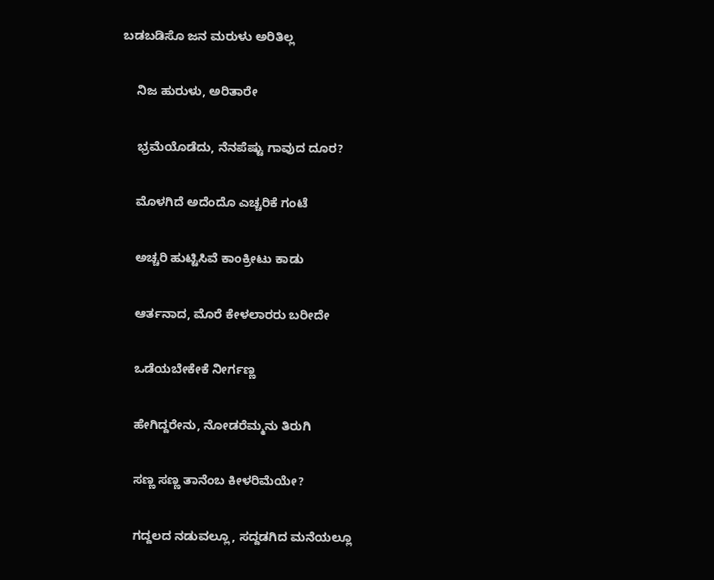ಬಡಬಡಿಸೊ ಜನ ಮರುಳು ಅರಿತಿಲ್ಲ

    ನಿಜ ಹುರುಳು, ಅರಿತಾರೇ

    ಭ್ರಮೆಯೊಡೆದು, ನೆನಪೆಷ್ಟು ಗಾವುದ ದೂರ?

    ಮೊಳಗಿದೆ ಅದೆಂದೊ ಎಚ್ಚರಿಕೆ ಗಂಟೆ

    ಅಚ್ಚರಿ ಹುಟ್ಟಿಸಿವೆ ಕಾಂಕ್ರೀಟು ಕಾಡು

    ಆರ್ತನಾದ, ಮೊರೆ ಕೇಳಲಾರರು ಬರೀದೇ

    ಒಡೆಯಬೇಕೇಕೆ ನೀರ್ಗಣ್ಣ

    ಹೇಗಿದ್ದರೇನು, ನೋಡರೆಮ್ಮನು ತಿರುಗಿ

    ಸಣ್ಣ ಸಣ್ಣ ತಾನೆಂಬ ಕೀಳರಿಮೆಯೇ?

    ಗದ್ದಲದ ನಡುವಲ್ಲೂ, ಸದ್ದಡಗಿದ ಮನೆಯಲ್ಲೂ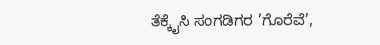ತೆಕ್ಕೈಸಿ ಸಂಗಡಿಗರ ’ಗೊರೆವೆ’,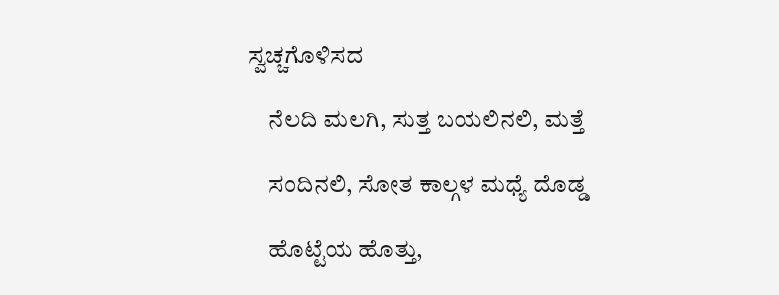ಸ್ವಚ್ಚಗೊಳಿಸದ

    ನೆಲದಿ ಮಲಗಿ, ಸುತ್ತ ಬಯಲಿನಲಿ, ಮತ್ತೆ

    ಸಂದಿನಲಿ, ಸೋತ ಕಾಲ್ಗಳ ಮಧ್ಯೆ ದೊಡ್ಡ

    ಹೊಟ್ಟೆಯ ಹೊತ್ತು,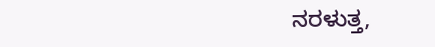ನರಳುತ್ತ,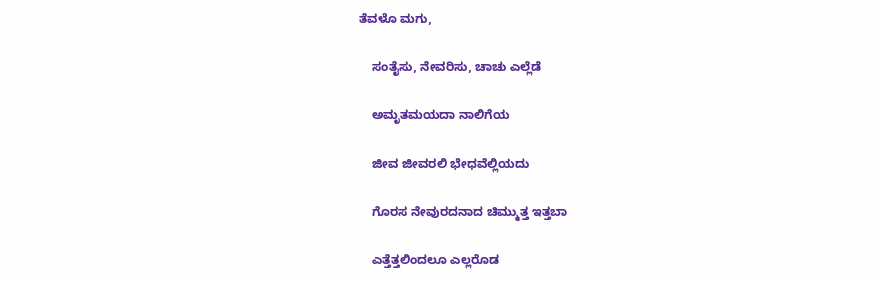ತೆವಳೊ ಮಗು,

    ಸಂತೈಸು, ನೇವರಿಸು, ಚಾಚು ಎಲ್ಲೆಡೆ

    ಅಮೃತಮಯದಾ ನಾಲಿಗೆಯ

    ಜೀವ ಜೀವರಲಿ ಭೇಧವೆಲ್ಲಿಯದು

    ಗೊರಸ ನೇವುರದನಾದ ಚಿಮ್ಮುತ್ತ ಇತ್ತಬಾ

    ಎತ್ತೆತ್ತಲಿಂದಲೂ ಎಲ್ಲರೊಡ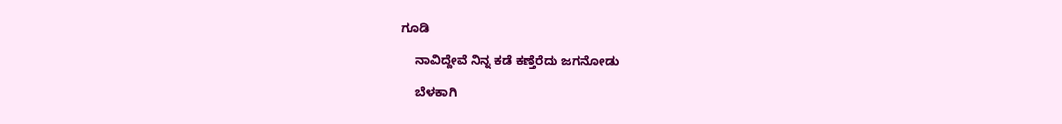ಗೂಡಿ

    ನಾವಿದ್ದೇವೆ ನಿನ್ನ ಕಡೆ ಕಣ್ತೆರೆದು ಜಗನೋಡು

    ಬೆಳಕಾಗಿ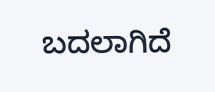ಬದಲಾಗಿದೆ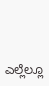ಎಲ್ಲೆಲ್ಲೂ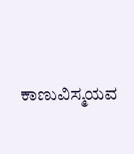ಕಾಣುವಿಸ್ಮಯವ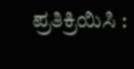ಪ್ರತಿಕ್ರಿಯಿಸಿ :